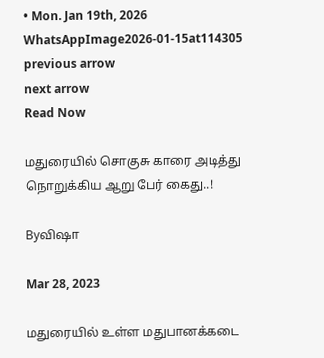• Mon. Jan 19th, 2026
WhatsAppImage2026-01-15at114305
previous arrow
next arrow
Read Now

மதுரையில் சொகுசு காரை அடித்து நொறுக்கிய ஆறு பேர் கைது..!

Byவிஷா

Mar 28, 2023

மதுரையில் உள்ள மதுபானக்கடை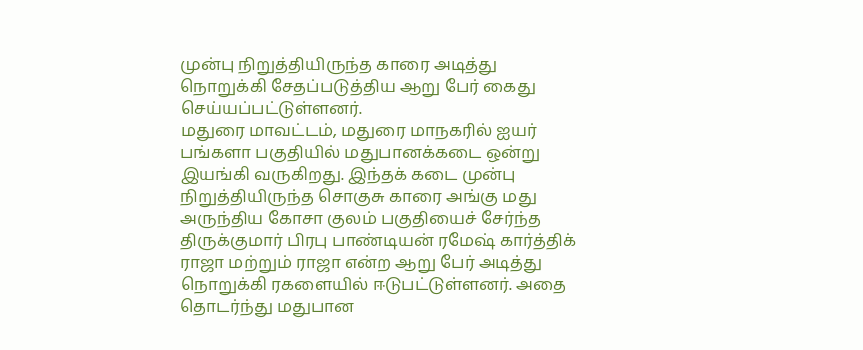முன்பு நிறுத்தியிருந்த காரை அடித்து நொறுக்கி சேதப்படுத்திய ஆறு பேர் கைது செய்யப்பட்டுள்ளனர்.
மதுரை மாவட்டம், மதுரை மாநகரில் ஐயர் பங்களா பகுதியில் மதுபானக்கடை ஒன்று இயங்கி வருகிறது. இந்தக் கடை முன்பு நிறுத்தியிருந்த சொகுசு காரை அங்கு மது அருந்திய கோசா குலம் பகுதியைச் சேர்ந்த திருக்குமார் பிரபு பாண்டியன் ரமேஷ் கார்த்திக் ராஜா மற்றும் ராஜா என்ற ஆறு பேர் அடித்து நொறுக்கி ரகளையில் ஈடுபட்டுள்ளனர். அதை தொடர்ந்து மதுபான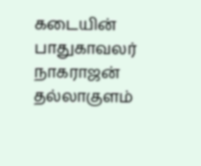கடையின் பாதுகாவலர் நாகராஜன் தல்லாகுளம்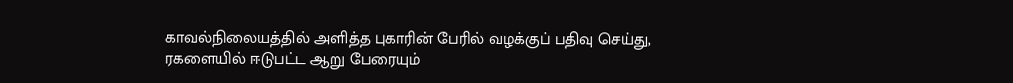காவல்நிலையத்தில் அளித்த புகாரின் பேரில் வழக்குப் பதிவு செய்து, ரகளையில் ஈடுபட்ட ஆறு பேரையும்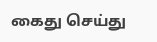கைது செய்து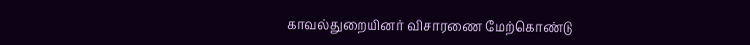காவல்துறையினர் விசாரணை மேற்கொண்டு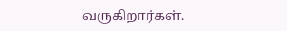வருகிறார்கள்.